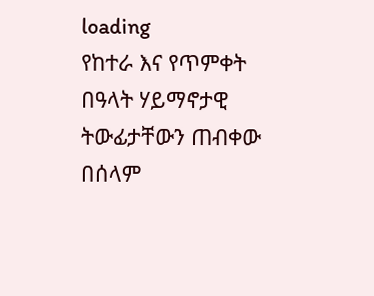loading
የከተራ እና የጥምቀት በዓላት ሃይማኖታዊ ትውፊታቸውን ጠብቀው በሰላም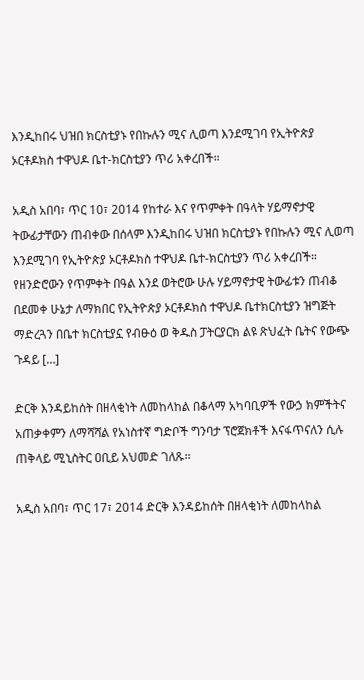እንዲከበሩ ህዝበ ክርስቲያኑ የበኩሉን ሚና ሊወጣ እንደሚገባ የኢትዮጵያ ኦርቶዶክስ ተዋህዶ ቤተ-ክርስቲያን ጥሪ አቀረበች።

አዲስ አበባ፣ ጥር 10፣ 2014 የከተራ እና የጥምቀት በዓላት ሃይማኖታዊ ትውፊታቸውን ጠብቀው በሰላም እንዲከበሩ ህዝበ ክርስቲያኑ የበኩሉን ሚና ሊወጣ እንደሚገባ የኢትዮጵያ ኦርቶዶክስ ተዋህዶ ቤተ-ክርስቲያን ጥሪ አቀረበች። የዘንድሮውን የጥምቀት በዓል እንደ ወትሮው ሁሉ ሃይማኖታዊ ትውፊቱን ጠብቆ በደመቀ ሁኔታ ለማክበር የኢትዮጵያ ኦርቶዶክስ ተዋህዶ ቤተክርስቲያን ዝግጅት ማድረጓን በቤተ ክርስቲያኗ የብፁዕ ወ ቅዱስ ፓትርያርክ ልዩ ጽህፈት ቤትና የውጭ ጉዳይ […]

ድርቅ እንዳይከሰት በዘላቂነት ለመከላከል በቆላማ አካባቢዎች የውኃ ክምችትና አጠቃቀምን ለማሻሻል የአነስተኛ ግድቦች ግንባታ ፕሮጀክቶች እናፋጥናለን ሲሉ ጠቅላይ ሚኒስትር ዐቢይ አህመድ ገለጹ፡፡

አዲስ አበባ፣ ጥር 17፣ 2014 ድርቅ እንዳይከሰት በዘላቂነት ለመከላከል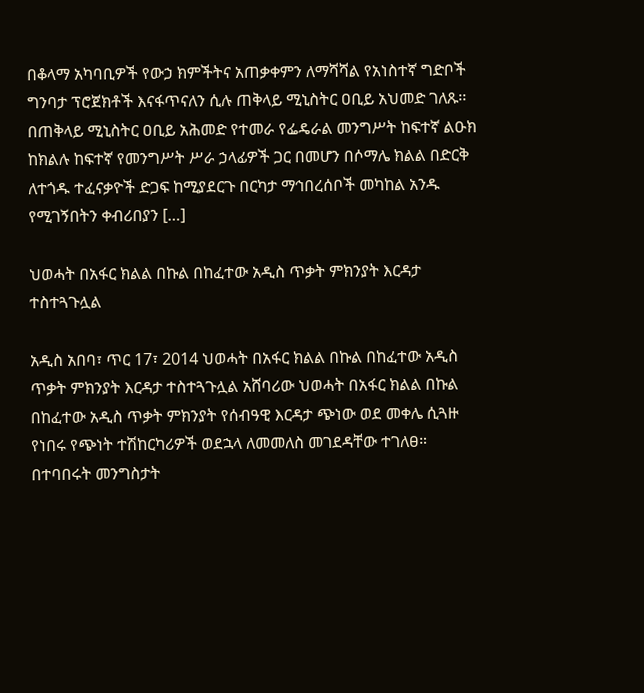በቆላማ አካባቢዎች የውኃ ክምችትና አጠቃቀምን ለማሻሻል የአነስተኛ ግድቦች ግንባታ ፕሮጀክቶች እናፋጥናለን ሲሉ ጠቅላይ ሚኒስትር ዐቢይ አህመድ ገለጹ፡፡ በጠቅላይ ሚኒስትር ዐቢይ አሕመድ የተመራ የፌዴራል መንግሥት ከፍተኛ ልዑክ ከክልሉ ከፍተኛ የመንግሥት ሥራ ኃላፊዎች ጋር በመሆን በሶማሌ ክልል በድርቅ ለተጎዱ ተፈናቃዮች ድጋፍ ከሚያደርጉ በርካታ ማኅበረሰቦች መካከል አንዱ የሚገኝበትን ቀብሪበያን […]

ህወሓት በአፋር ክልል በኩል በከፈተው አዲስ ጥቃት ምክንያት እርዳታ ተስተጓጉሏል

አዲስ አበባ፣ ጥር 17፣ 2014 ህወሓት በአፋር ክልል በኩል በከፈተው አዲስ ጥቃት ምክንያት እርዳታ ተስተጓጉሏል አሸባሪው ህወሓት በአፋር ክልል በኩል በከፈተው አዲስ ጥቃት ምክንያት የሰብዓዊ እርዳታ ጭነው ወደ መቀሌ ሲጓዙ የነበሩ የጭነት ተሽከርካሪዎች ወደኋላ ለመመለስ መገደዳቸው ተገለፀ። በተባበሩት መንግስታት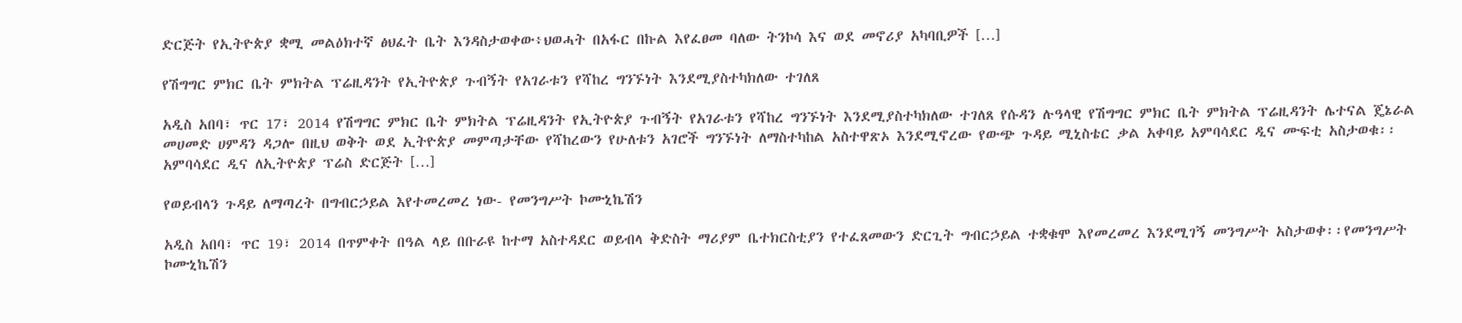ድርጅት የኢትዮጵያ ቋሚ መልዕክተኛ ፅህፈት ቤት እንዳስታወቀው፥ህወሓት በአፋር በኩል እየፈፀመ ባለው ትንኮሳ እና ወደ መኖሪያ አካባቢዎች […]

የሽግግር ምክር ቤት ምክትል ፕሬዚዳንት የኢትዮጵያ ጉብኝት የአገራቱን የሻከረ ግንኙነት እንደሚያስተካክለው ተገለጸ

አዲስ አበባ፣ ጥር 17፣ 2014 የሽግግር ምክር ቤት ምክትል ፕሬዚዳንት የኢትዮጵያ ጉብኝት የአገራቱን የሻከረ ግንኙነት እንደሚያስተካክለው ተገለጸ የሱዳን ሉዓላዊ የሽግግር ምክር ቤት ምክትል ፕሬዚዳንት ሌተናል ጄኔራል መሀመድ ሀምዳን ዳጋሎ በዚህ ወቅት ወደ ኢትዮጵያ መምጣታቸው የሻከረውን የሁለቱን አገሮች ግንኙነት ለማስተካከል አስተዋጽኦ እንደሚኖረው የውጭ ጉዳይ ሚኒስቴር ቃል አቀባይ አምባሳደር ዲና ሙፍቲ አስታወቁ፡፡ አምባሳደር ዲና ለኢትዮጵያ ፕሬስ ድርጅት […]

የወይብላን ጉዳይ ለማጣረት በግብርኃይል እየተመረመረ ነው- የመንግሥት ኮሙኒኬሽን

አዲስ አበባ፣ ጥር 19፣ 2014 በጥምቀት በዓል ላይ በቡራዩ ከተማ አስተዳደር ወይብላ ቅድስት ማሪያም ቤተክርስቲያን የተፈጸመውን ድርጊት ግብርኃይል ተቋቁሞ እየመረመረ እንደሚገኝ መንግሥት አስታወቀ፡፡የመንግሥት ኮሙኒኬሽን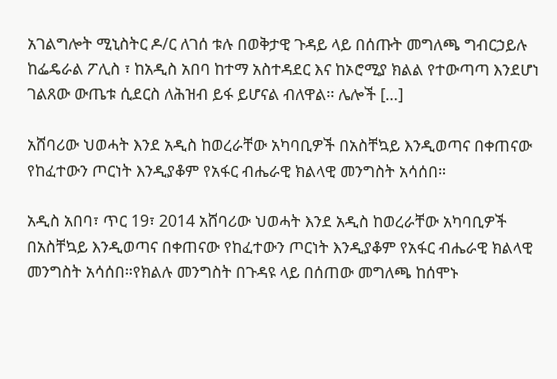አገልግሎት ሚኒስትር ዶ/ር ለገሰ ቱሉ በወቅታዊ ጉዳይ ላይ በሰጡት መግለጫ ግብርኃይሉ ከፌዴራል ፖሊስ ፣ ከአዲስ አበባ ከተማ አስተዳደር እና ከኦሮሚያ ክልል የተውጣጣ እንደሆነ ገልጸው ውጤቱ ሲደርስ ለሕዝብ ይፋ ይሆናል ብለዋል፡፡ ሌሎች […]

አሸባሪው ህወሓት እንደ አዲስ ከወረራቸው አካባቢዎች በአስቸኳይ እንዲወጣና በቀጠናው የከፈተውን ጦርነት እንዲያቆም የአፋር ብሔራዊ ክልላዊ መንግስት አሳሰበ።

አዲስ አበባ፣ ጥር 19፣ 2014 አሸባሪው ህወሓት እንደ አዲስ ከወረራቸው አካባቢዎች በአስቸኳይ እንዲወጣና በቀጠናው የከፈተውን ጦርነት እንዲያቆም የአፋር ብሔራዊ ክልላዊ መንግስት አሳሰበ።የክልሉ መንግስት በጉዳዩ ላይ በሰጠው መግለጫ ከሰሞኑ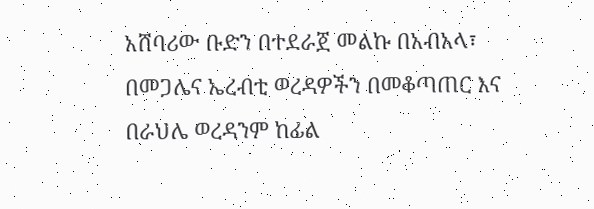አሸባሪው ቡድን በተደራጀ መልኩ በአብአላ፣ በመጋሌና ኤረብቲ ወረዳዎችን በመቆጣጠር እና በራህሌ ወረዳንም ከፊል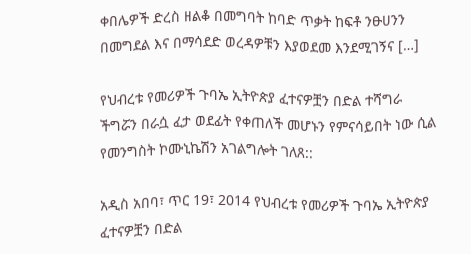ቀበሌዎች ድረስ ዘልቆ በመግባት ከባድ ጥቃት ከፍቶ ንፁሀንን በመግደል እና በማሳደድ ወረዳዎቹን እያወደመ እንደሚገኝና […]

የህብረቱ የመሪዎች ጉባኤ ኢትዮጵያ ፈተናዎቿን በድል ተሻግራ ችግሯን በራሷ ፈታ ወደፊት የቀጠለች መሆኑን የምናሳይበት ነው ሲል የመንግስት ኮሙኒኬሽን አገልግሎት ገለጸ::

አዲስ አበባ፣ ጥር 19፣ 2014 የህብረቱ የመሪዎች ጉባኤ ኢትዮጵያ ፈተናዎቿን በድል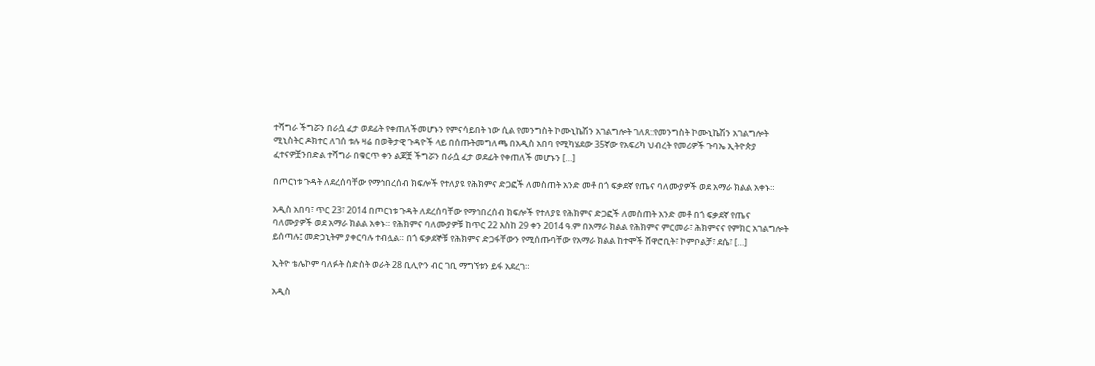ተሻግራ ችግሯን በራሷ ፈታ ወደፊት የቀጠለችመሆኑን የምናሳይበት ነው ሲል የመንግስት ኮሙኒኬሽን አገልግሎት ገለጸ::የመንግስት ኮሙኒኬሽን አገልግሎት ሚኒስትር ዶክተር ለገሰ ቱሉ ዛሬ በወቅታዊ ጉዳዮች ላይ በሰጡትመግለጫ በአዲስ አበባ የሚካሄደው 35ኛው የአፍሪካ ህብረት የመሪዎች ጉባኤ ኢትዮጵያ ፈተናዎቿንበድል ተሻግራ በቁርጥ ቀን ልጆቿ ችግሯን በራሷ ፈታ ወደፊት የቀጠለች መሆኑን […]

በጦርነቱ ጉዳት ለደረሰባቸው የማኅበረሰብ ክፍሎች የተለያዩ የሕክምና ድጋፎች ለመስጠት አንድ መቶ በጎ ፍቃደኛ የጤና ባለሙያዎች ወደ አማራ ክልል አቀኑ።

አዲስ አበባ፣ ጥር 23፣ 2014 በጦርነቱ ጉዳት ለደረሰባቸው የማኅበረሰብ ክፍሎች የተለያዩ የሕክምና ድጋፎች ለመስጠት አንድ መቶ በጎ ፍቃደኛ የጤና ባለሙያዎች ወደ አማራ ክልል አቀኑ። የሕክምና ባለሙያዎቹ ከጥር 22 እስከ 29 ቀን 2014 ዓ.ም በአማራ ክልል የሕክምና ምርመራ፣ ሕክምናና የምክር አገልግሎት ይሰጣሉ፤ መድኃኒትም ያቀርባሉ ተብሏል። በጎ ፍቃደኞቹ የሕክምና ድጋፋቸውን የሚሰጡባቸው የአማራ ክልል ከተሞች ሸዋሮቢት፣ ኮምቦልቻ፣ ደሴ፣ […]

ኢትዮ ቴሌኮም ባለፉት ስድስት ወራት 28 ቢሊዮን ብር ገቢ ማግኘቱን ይፋ አደረገ።

አዲስ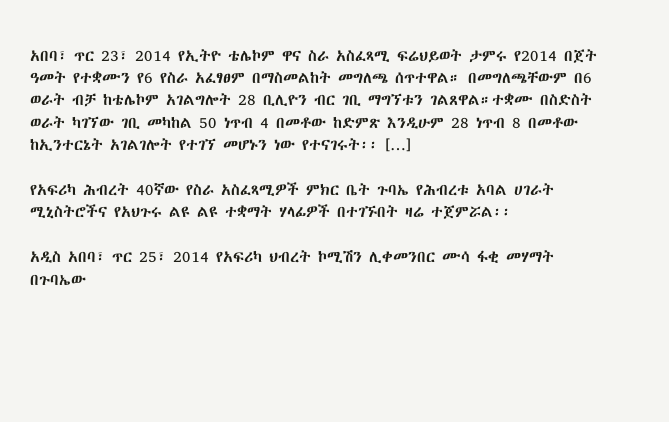አበባ፣ ጥር 23፣ 2014 የኢትዮ ቴሌኮም ዋና ስራ አስፈጻሚ ፍሬህይወት ታምሩ የ2014 በጀት ዓመት የተቋሙን የ6 የስራ አፈፃፀም በማስመልከት መግለጫ ሰጥተዋል። በመግለጫቸውም በ6 ወራት ብቻ ከቴሌኮም አገልግሎት 28 ቢሊዮን ብር ገቢ ማግኘቱን ገልጸዋል።ተቋሙ በስድስት ወራት ካገኘው ገቢ መካከል 50 ነጥብ 4 በመቶው ከድምጽ እንዲሁም 28 ነጥብ 8 በመቶው ከኢንተርኔት አገልገሎት የተገኘ መሆኑን ነው የተናገሩት፡፡ […]

የአፍሪካ ሕብረት 40ኛው የስራ አስፈጻሚዎች ምክር ቤት ጉባኤ የሕብረቱ አባል ሀገራት ሚኒስትሮችና የአህጉሩ ልዩ ልዩ ተቋማት ሃላፊዎች በተገኙበት ዛሬ ተጀምሯል፡፡

አዲስ አበባ፣ ጥር 25፣ 2014 የአፍሪካ ህብረት ኮሚሽን ሊቀመንበር ሙሳ ፋቂ መሃማት በጉባኤው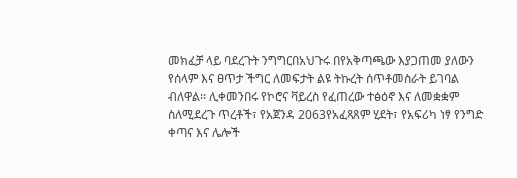መክፈቻ ላይ ባደረጉት ንግግርበአህጉሩ በየአቅጣጫው እያጋጠመ ያለውን የሰላም እና ፀጥታ ችግር ለመፍታት ልዩ ትኩረት ሰጥቶመስራት ይገባል ብለዋል፡፡ ሊቀመንበሩ የኮሮና ቫይረስ የፈጠረው ተፅዕኖ እና ለመቋቋም ስለሚደረጉ ጥረቶች፣ የአጀንዳ 2063የአፈጻጸም ሂደት፣ የአፍሪካ ነፃ የንግድ ቀጣና እና ሌሎች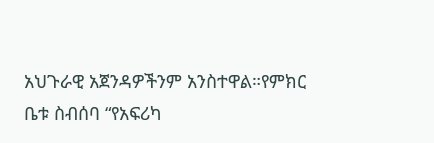አህጉራዊ አጀንዳዎችንም አንስተዋል።የምክር ቤቱ ስብሰባ “የአፍሪካ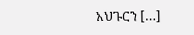አህጉርን […]